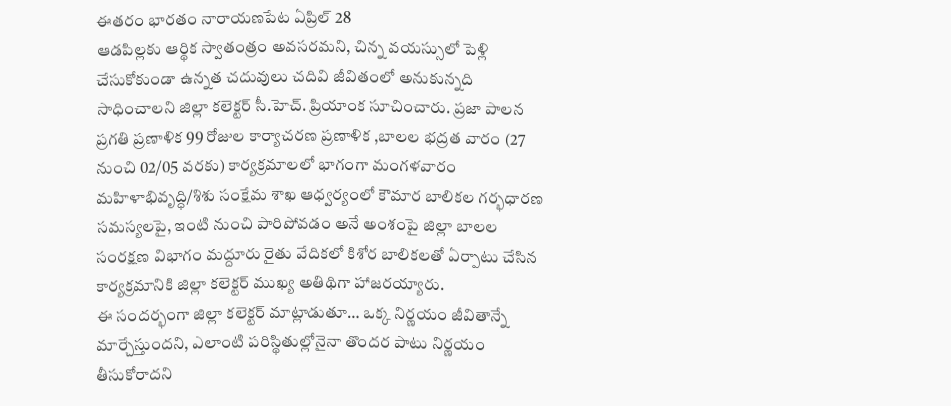ఈతరం భారతం నారాయణపేట ఏప్రిల్ 28
ఆడపిల్లకు ఆర్థిక స్వాతంత్రం అవసరమని, చిన్న వయస్సులో పెళ్లి చేసుకోకుండా ఉన్నత చదువులు చదివి జీవితంలో అనుకున్నది సాధించాలని జిల్లా కలెక్టర్ సీ.హెచ్. ప్రియాంక సూచించారు. ప్రజా పాలన ప్రగతి ప్రణాళిక 99 రోజుల కార్యాచరణ ప్రణాళిక ,బాలల భద్రత వారం (27 నుంచి 02/05 వరకు) కార్యక్రమాలలో భాగంగా మంగళవారం మహిళాభివృద్ధి/శిశు సంక్షేమ శాఖ ఆధ్వర్యంలో కౌమార బాలికల గర్భధారణ సమస్యలపై, ఇంటి నుంచి పారిపోవడం అనే అంశంపై జిల్లా బాలల సంరక్షణ విభాగం మద్దూరు రైతు వేదికలో కిశోర బాలికలతో ఏర్పాటు చేసిన కార్యక్రమానికి జిల్లా కలెక్టర్ ముఖ్య అతిథిగా హాజరయ్యారు.
ఈ సందర్భంగా జిల్లా కలెక్టర్ మాట్లాడుతూ… ఒక్క నిర్ణయం జీవితాన్నే మార్చేస్తుందని, ఎలాంటి పరిస్థితుల్లోనైనా తొందర పాటు నిర్ణయం తీసుకోరాదని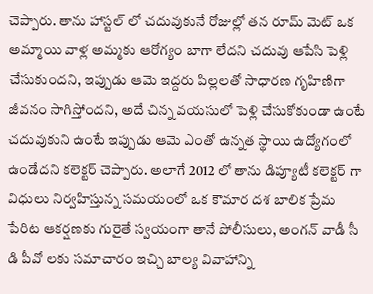చెప్పారు. తాను హాస్టల్ లో చదువుకునే రోజుల్లో తన రూమ్ మెట్ ఒక అమ్మాయి వాళ్ల అమ్మకు ఆరోగ్యం బాగా లేదని చదువు ఆపేసి పెళ్లి చేసుకుందని, ఇప్పుడు ఆమె ఇద్దరు పిల్లలతో సాధారణ గృహిణిగా జీవనం సాగిస్తోందని, అదే చిన్న వయసులో పెళ్లి చేసుకోకుండా ఉంటే చదువుకుని ఉంటే ఇప్పుడు ఆమె ఎంతో ఉన్నత స్థాయి ఉద్యోగంలో ఉండేదని కలెక్టర్ చెప్పారు. అలాగే 2012 లో తాను డిప్యూటీ కలెక్టర్ గా విధులు నిర్వహిస్తున్న సమయంలో ఒక కౌమార దశ బాలిక ప్రేమ పేరిట ఆకర్షణకు గురైతే స్వయంగా తానే పోలీసులు, అంగన్ వాడీ సీ డి పీవో లకు సమాచారం ఇచ్చి బాల్య వివాహాన్ని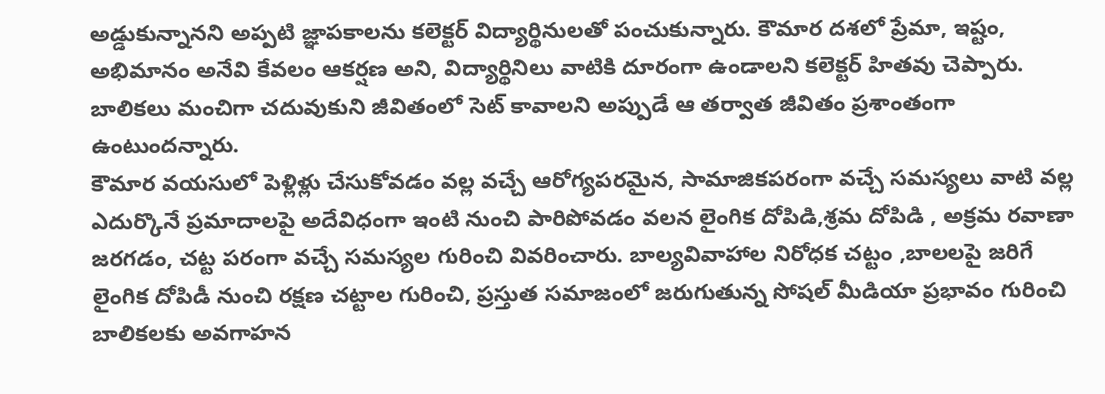అడ్డుకున్నానని అప్పటి జ్ఞాపకాలను కలెక్టర్ విద్యార్థినులతో పంచుకున్నారు. కౌమార దశలో ప్రేమా, ఇష్టం, అభిమానం అనేవి కేవలం ఆకర్షణ అని, విద్యార్థినిలు వాటికి దూరంగా ఉండాలని కలెక్టర్ హితవు చెప్పారు. బాలికలు మంచిగా చదువుకుని జీవితంలో సెట్ కావాలని అప్పుడే ఆ తర్వాత జీవితం ప్రశాంతంగా ఉంటుందన్నారు.
కౌమార వయసులో పెళ్లిళ్లు చేసుకోవడం వల్ల వచ్చే ఆరోగ్యపరమైన, సామాజికపరంగా వచ్చే సమస్యలు వాటి వల్ల ఎదుర్కొనే ప్రమాదాలపై అదేవిధంగా ఇంటి నుంచి పారిపోవడం వలన లైంగిక దోపిడి,శ్రమ దోపిడి , అక్రమ రవాణా జరగడం, చట్ట పరంగా వచ్చే సమస్యల గురించి వివరించారు. బాల్యవివాహాల నిరోధక చట్టం ,బాలలపై జరిగే లైంగిక దోపిడీ నుంచి రక్షణ చట్టాల గురించి, ప్రస్తుత సమాజంలో జరుగుతున్న సోషల్ మీడియా ప్రభావం గురించి బాలికలకు అవగాహన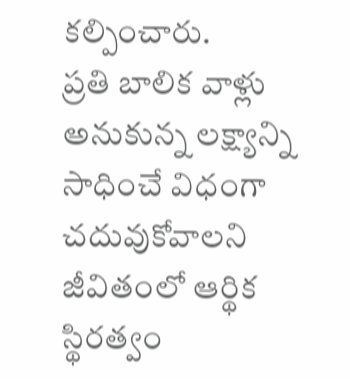కల్పించారు.
ప్రతి బాలిక వాళ్లు అనుకున్న లక్ష్యాన్ని సాధించే విధంగా చదువుకోవాలని జీవితంలో ఆర్థిక స్థిరత్వం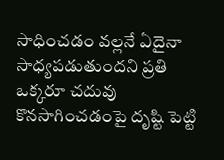సాధించడం వల్లనే ఏదైనా సాధ్యపడుతుందని ప్రతి ఒక్కరూ చదువు కొనసాగించడంపై దృష్టి పెట్టి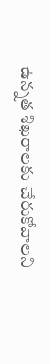ఉన్నత శిఖరాలకు చేరుకోవాలని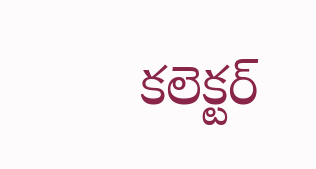కలెక్టర్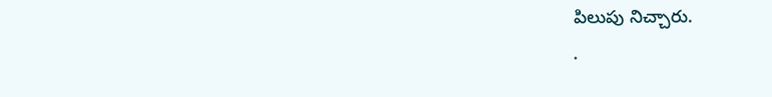పిలుపు నిచ్చారు.
.